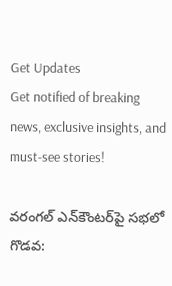Get Updates
Get notified of breaking news, exclusive insights, and must-see stories!

వరంగల్ ఎన్‌కౌంటర్‌పై సభలో గొడవ: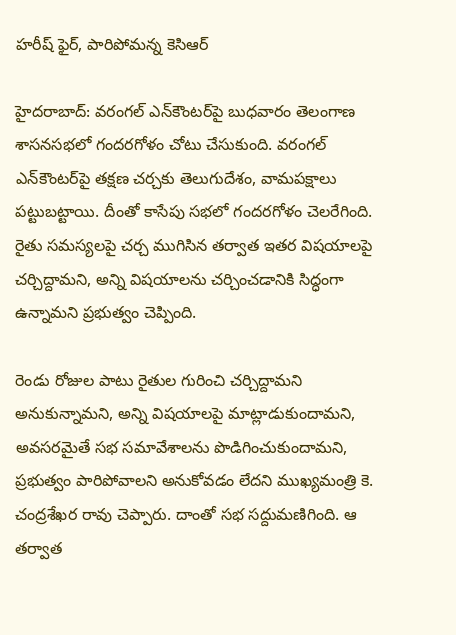హరీష్ ఫైర్, పారిపోమన్న కెసిఆర్

హైదరాబాద్: వరంగల్ ఎన్‌కౌంటర్‌పై బుధవారం తెలంగాణ శాసనసభలో గందరగోళం చోటు చేసుకుంది. వరంగల్ ఎన్‌కౌంటర్‌పై తక్షణ చర్చకు తెలుగుదేశం, వామపక్షాలు పట్టుబట్టాయి. దీంతో కాసేపు సభలో గందరగోళం చెలరేగింది. రైతు సమస్యలపై చర్చ ముగిసిన తర్వాత ఇతర విషయాలపై చర్చిద్దామని, అన్ని విషయాలను చర్చించడానికి సిద్ధంగా ఉన్నామని ప్రభుత్వం చెప్పింది.

రెండు రోజుల పాటు రైతుల గురించి చర్చిద్దామని అనుకున్నామని, అన్ని విషయాలపై మాట్లాడుకుందామని, అవసరమైతే సభ సమావేశాలను పొడిగించుకుందామని, ప్రభుత్వం పారిపోవాలని అనుకోవడం లేదని ముఖ్యమంత్రి కె. చంద్రశేఖర రావు చెప్పారు. దాంతో సభ సద్దుమణిగింది. ఆ తర్వాత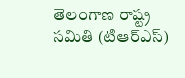తెలంగాణ రాష్ట్ర సమితి (టిఆర్ఎస్)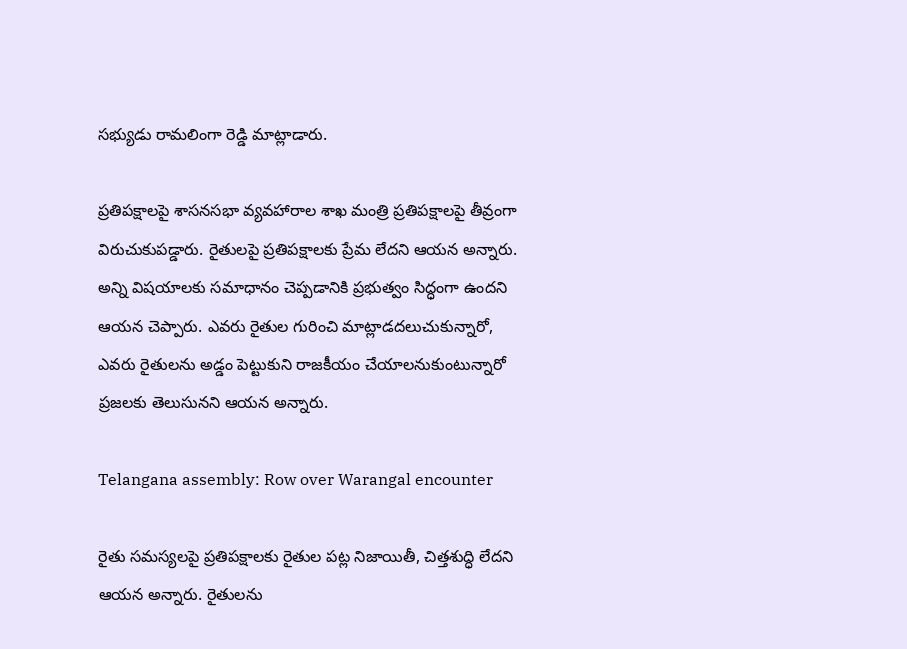సభ్యుడు రామలింగా రెడ్డి మాట్లాడారు.

ప్రతిపక్షాలపై శాసనసభా వ్యవహారాల శాఖ మంత్రి ప్రతిపక్షాలపై తీవ్రంగా విరుచుకుపడ్డారు. రైతులపై ప్రతిపక్షాలకు ప్రేమ లేదని ఆయన అన్నారు. అన్ని విషయాలకు సమాధానం చెప్పడానికి ప్రభుత్వం సిద్ధంగా ఉందని ఆయన చెప్పారు. ఎవరు రైతుల గురించి మాట్లాడదలుచుకున్నారో, ఎవరు రైతులను అడ్డం పెట్టుకుని రాజకీయం చేయాలనుకుంటున్నారో ప్రజలకు తెలుసునని ఆయన అన్నారు.

Telangana assembly: Row over Warangal encounter

రైతు సమస్యలపై ప్రతిపక్షాలకు రైతుల పట్ల నిజాయితీ, చిత్తశుద్ధి లేదని ఆయన అన్నారు. రైతులను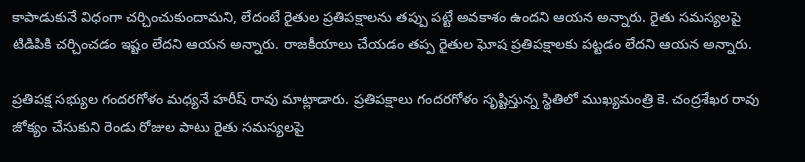కాపాడుకునే విధంగా చర్చించుకుందామని, లేదంటే రైతుల ప్రతిపక్షాలను తప్పు పట్టే అవకాశం ఉందని ఆయన అన్నారు. రైతు సమస్యలపై టిడిపికి చర్చించడం ఇష్టం లేదని ఆయన అన్నారు. రాజకీయాలు చేయడం తప్ప రైతుల ఘోష ప్రతిపక్షాలకు పట్టడం లేదని ఆయన అన్నారు.

ప్రతిపక్ష సభ్యుల గందరగోళం మధ్యనే హరీష్ రావు మాట్లాడారు. ప్రతిపక్షాలు గందరగోళం సృష్టిస్తున్న స్థితిలో ముఖ్యమంత్రి కె. చంద్రశేఖర రావు జోక్యం చేసుకుని రెండు రోజుల పాటు రైతు సమస్యలపై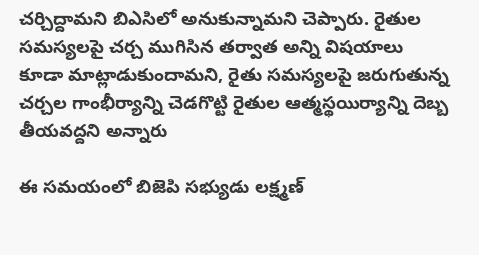చర్చిద్దామని బిఎసిలో అనుకున్నామని చెప్పారు. రైతుల సమస్యలపై చర్చ ముగిసిన తర్వాత అన్ని విషయాలు కూడా మాట్లాడుకుందామని, రైతు సమస్యలపై జరుగుతున్న చర్చల గాంభీర్యాన్ని చెడగొట్టి రైతుల ఆత్మస్థయిర్యాన్ని దెబ్బ తీయవద్దని అన్నారు

ఈ సమయంలో బిజెపి సభ్యుడు లక్ష్మణ్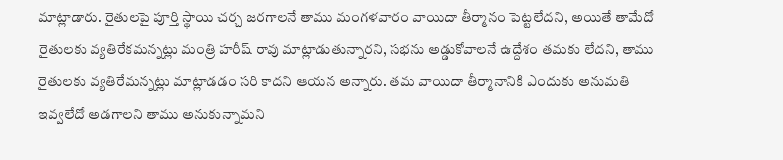మాట్లాడారు. రైతులపై పూర్తి స్థాయి చర్చ జరగాలనే తాము మంగళవారం వాయిదా తీర్మానం పెట్టలేదని, అయితే తామేదో రైతులకు వ్యతిరేకమన్నట్లు మంత్రి హరీష్ రావు మాట్లాడుతున్నారని, సభను అడ్డుకోవాలనే ఉద్దేశం తమకు లేదని, తాము రైతులకు వ్యతిరేమన్నట్లు మాట్లాడడం సరి కాదని ఆయన అన్నారు. తమ వాయిదా తీర్మానానికి ఎందుకు అనుమతి ఇవ్వలేదో అడగాలని తాము అనుకున్నామని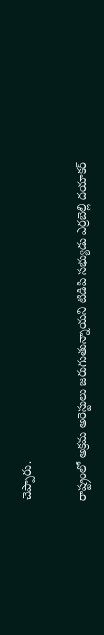చెప్పారు.

రాష్ట్రంలో అక్రమ అరెస్టులు జరుగుతున్నాయని టిడిపి సభ్యుడు ఎర్రబెల్లి దయాకర్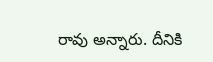రావు అన్నారు. దీనికి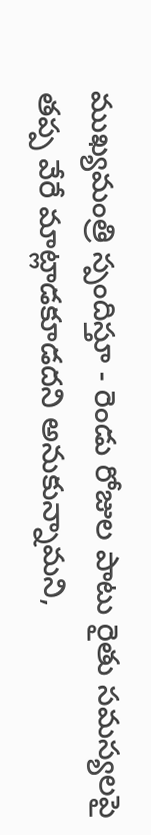ముఖ్యమంత్రి స్పందిస్తూ - రెండు రోజుల పాటు రైతు సమస్యలపై తప్ప వేరే మాట్లాడకూడదని అనుకున్నామని,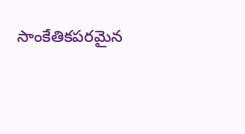సాంకేతికపరమైన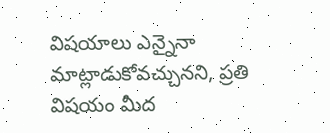విషయాలు ఎన్నైనా మాట్లాడుకోవచ్చునని, ప్రతి విషయం మీద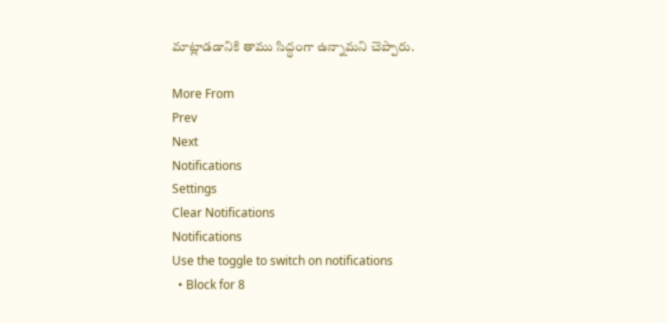మాట్లాడడానికి తాము సిద్ధంగా ఉన్నామని చెప్పారు.

More From
Prev
Next
Notifications
Settings
Clear Notifications
Notifications
Use the toggle to switch on notifications
  • Block for 8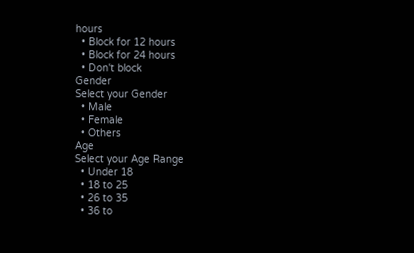hours
  • Block for 12 hours
  • Block for 24 hours
  • Don't block
Gender
Select your Gender
  • Male
  • Female
  • Others
Age
Select your Age Range
  • Under 18
  • 18 to 25
  • 26 to 35
  • 36 to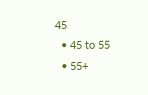45
  • 45 to 55
  • 55+